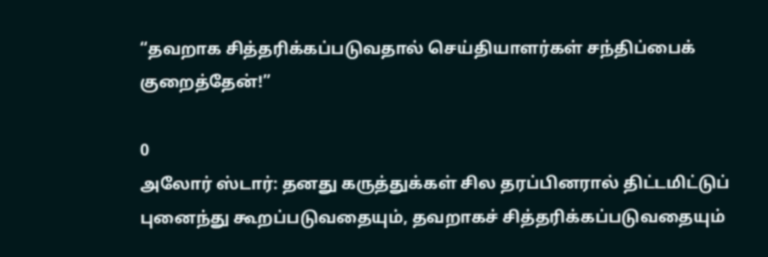“தவறாக சித்தரிக்கப்படுவதால் செய்தியாளர்கள் சந்திப்பைக் குறைத்தேன்!”

0
அலோர் ஸ்டார்: தனது கருத்துக்கள் சில தரப்பினரால் திட்டமிட்டுப் புனைந்து கூறப்படுவதையும், தவறாகச் சித்தரிக்கப்படுவதையும்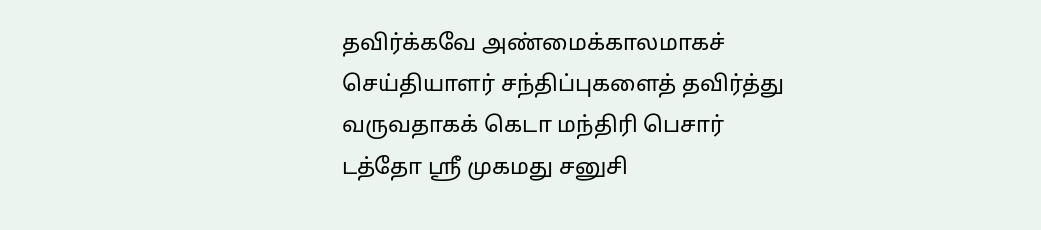தவிர்க்கவே அண்மைக்காலமாகச் செய்தியாளர் சந்திப்புகளைத் தவிர்த்து வருவதாகக் கெடா மந்திரி பெசார் டத்தோ ஸ்ரீ முகமது சனுசி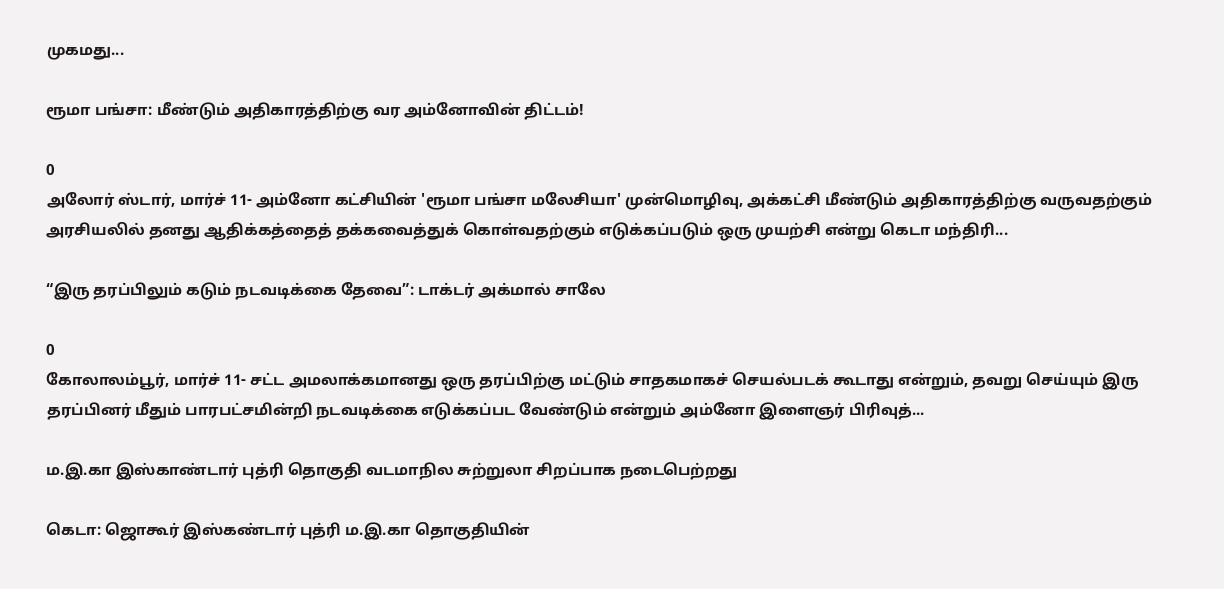முகமது...

ரூமா பங்சா: மீண்டும் அதிகாரத்திற்கு வர அம்னோவின் திட்டம்!

0
அலோர் ஸ்டார், மார்ச் 11- அம்னோ கட்சியின் 'ரூமா பங்சா மலேசியா' முன்மொழிவு, அக்கட்சி மீண்டும் அதிகாரத்திற்கு வருவதற்கும் அரசியலில் தனது ஆதிக்கத்தைத் தக்கவைத்துக் கொள்வதற்கும் எடுக்கப்படும் ஒரு முயற்சி என்று கெடா மந்திரி...

“இரு தரப்பிலும் கடும் நடவடிக்கை தேவை”: டாக்டர் அக்மால் சாலே

0
கோலாலம்பூர், மார்ச் 11- சட்ட அமலாக்கமானது ஒரு தரப்பிற்கு மட்டும் சாதகமாகச் செயல்படக் கூடாது என்றும், தவறு செய்யும் இரு தரப்பினர் மீதும் பாரபட்சமின்றி நடவடிக்கை எடுக்கப்பட வேண்டும் என்றும் அம்னோ இளைஞர் பிரிவுத்...

ம.இ.கா இஸ்காண்டார் புத்ரி தொகுதி வடமாநில சுற்றுலா சிறப்பாக நடைபெற்றது

கெடா: ஜொகூர் இஸ்கண்டார் புத்ரி ம.இ.கா தொகுதியின்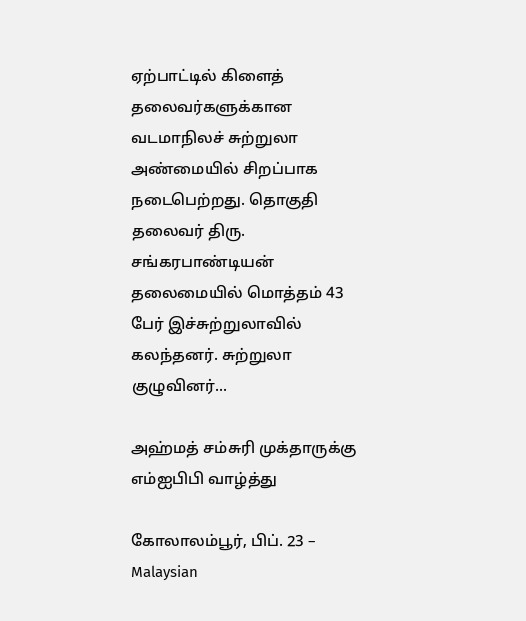ஏற்பாட்டில் கிளைத் தலைவர்களுக்கான வடமாநிலச் சுற்றுலா அண்மையில் சிறப்பாக நடைபெற்றது. தொகுதி தலைவர் திரு. சங்கரபாண்டியன் தலைமையில் மொத்தம் 43 பேர் இச்சுற்றுலாவில் கலந்தனர். சுற்றுலா குழுவினர்...

அஹ்மத் சம்சுரி முக்தாருக்கு எம்ஐபிபி வாழ்த்து

கோலாலம்பூர், பிப். 23 – Malaysian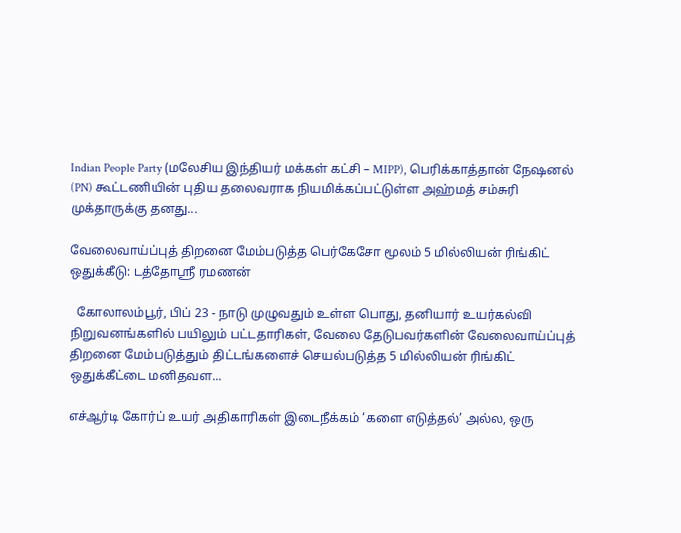Indian People Party (மலேசிய இந்தியர் மக்கள் கட்சி – MIPP), பெரிக்காத்தான் நேஷனல் (PN) கூட்டணியின் புதிய தலைவராக நியமிக்கப்பட்டுள்ள அஹ்மத் சம்சுரி முக்தாருக்கு தனது...

வேலைவாய்ப்புத் திறனை மேம்படுத்த பெர்கேசோ மூலம் 5 மில்லியன் ரிங்கிட் ஒதுக்கீடு: டத்தோஶ்ரீ ரமணன்

  கோலாலம்பூர், பிப் 23 - நாடு முழுவதும் உள்ள பொது, தனியார் உயர்கல்வி நிறுவனங்களில் பயிலும் பட்டதாரிகள், வேலை தேடுபவர்களின் வேலைவாய்ப்புத் திறனை மேம்படுத்தும் திட்டங்களைச் செயல்படுத்த 5 மில்லியன் ரிங்கிட் ஒதுக்கீட்டை மனிதவள...

எச்ஆர்டி கோர்ப் உயர் அதிகாரிகள் இடைநீக்கம் ‘களை எடுத்தல்’ அல்ல, ஒரு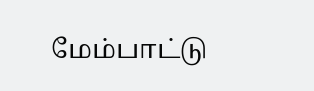மேம்பாட்டு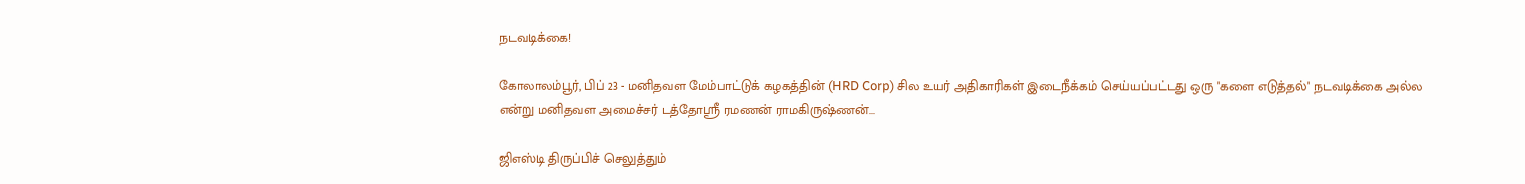நடவடிக்கை!

கோலாலம்பூர், பிப் 23 - மனிதவள மேம்பாட்டுக் கழகத்தின் (HRD Corp) சில உயர் அதிகாரிகள் இடைநீக்கம் செய்யப்பட்டது ஒரு "களை எடுத்தல்" நடவடிக்கை அல்ல என்று மனிதவள அமைச்சர் டத்தோஸ்ரீ ரமணன் ராமகிருஷ்ணன்...

ஜிஎஸ்டி திருப்பிச் செலுத்தும்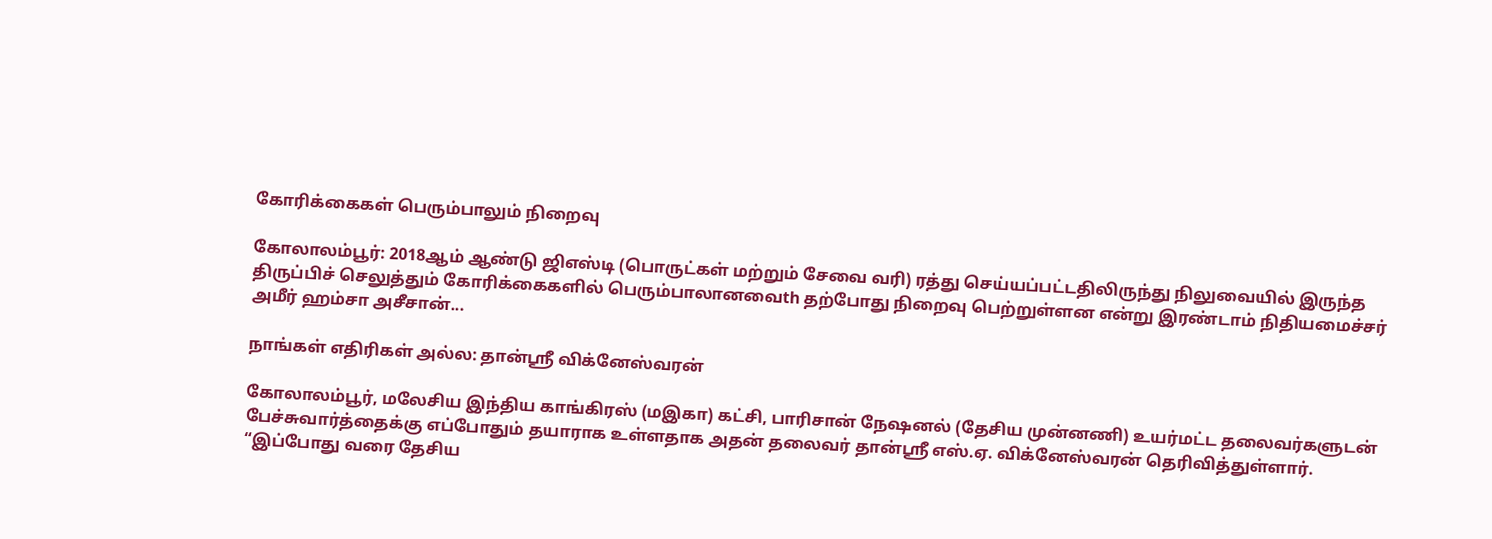கோரிக்கைகள் பெரும்பாலும் நிறைவு

கோலாலம்பூர்: 2018ஆம் ஆண்டு ஜிஎஸ்டி (பொருட்கள் மற்றும் சேவை வரி) ரத்து செய்யப்பட்டதிலிருந்து நிலுவையில் இருந்த திருப்பிச் செலுத்தும் கோரிக்கைகளில் பெரும்பாலானவைth தற்போது நிறைவு பெற்றுள்ளன என்று இரண்டாம் நிதியமைச்சர் அமீர் ஹம்சா அசீசான்...

நாங்கள் எதிரிகள் அல்ல: தான்ஶ்ரீ விக்னேஸ்வரன்

கோலாலம்பூர், மலேசிய இந்திய காங்கிரஸ் (மஇகா) கட்சி, பாரிசான் நேஷனல் (தேசிய முன்னணி) உயர்மட்ட தலைவர்களுடன் பேச்சுவார்த்தைக்கு எப்போதும் தயாராக உள்ளதாக அதன் தலைவர் தான்ஶ்ரீ எஸ்.ஏ. விக்னேஸ்வரன் தெரிவித்துள்ளார். “இப்போது வரை தேசிய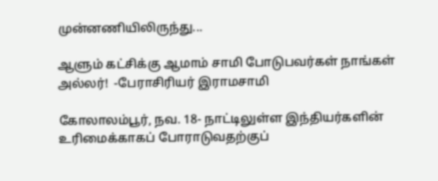முன்னணியிலிருந்து...

ஆளும் கட்சிக்கு ஆமாம் சாமி போடுபவர்கள் நாங்கள் அல்லர்!  -பேராசிரியர் இராமசாமி

கோலாலம்பூர், நவ. 18- நாட்டிலுள்ள இந்தியர்களின் உரிமைக்காகப் போராடுவதற்குப்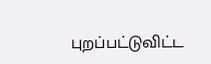புறப்பட்டுவிட்ட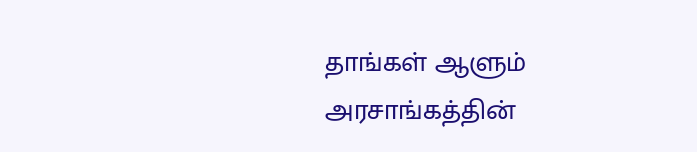தாங்கள் ஆளும் அரசாங்கத்தின்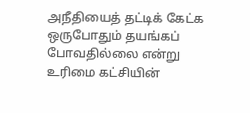அநீதியைத் தட்டிக் கேட்க ஒருபோதும் தயங்கப் போவதில்லை என்று உரிமை கட்சியின்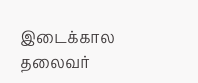இடைக்கால தலைவர்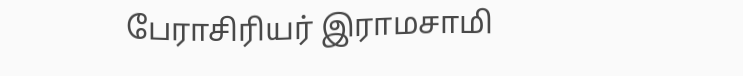பேராசிரியர் இராமசாமி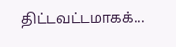திட்டவட்டமாகக்...